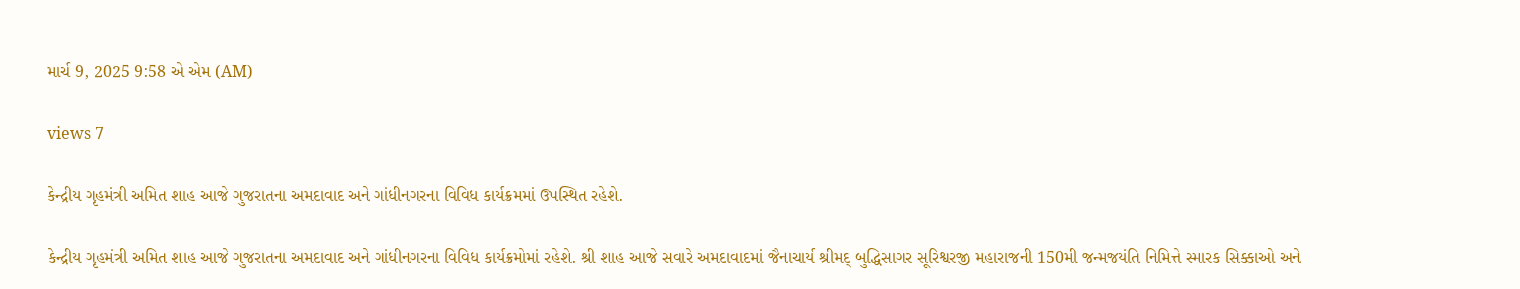માર્ચ 9, 2025 9:58 એ એમ (AM)

views 7

કેન્દ્રીય ગૃહમંત્રી અમિત શાહ આજે ગુજરાતના અમદાવાદ અને ગાંધીનગરના વિવિધ કાર્યક્રમમાં ઉપસ્થિત રહેશે.

કેન્દ્રીય ગૃહમંત્રી અમિત શાહ આજે ગુજરાતના અમદાવાદ અને ગાંધીનગરના વિવિધ કાર્યક્રમોમાં રહેશે. શ્રી શાહ આજે સવારે અમદાવાદમાં જૈનાચાર્ય શ્રીમદ્ બુદ્ધિસાગર સૂરિશ્વરજી મહારાજની 150મી જન્મજયંતિ નિમિત્તે સ્મારક સિક્કાઓ અને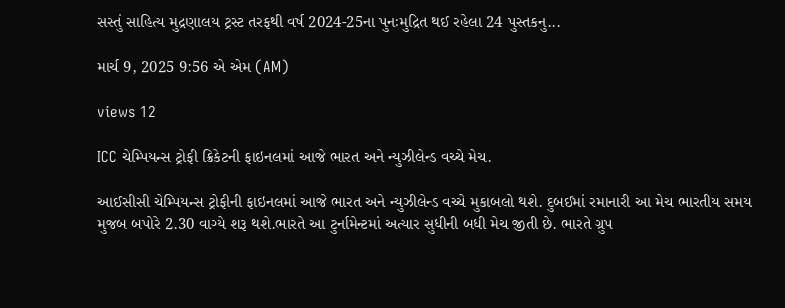સસ્તું સાહિત્ય મુદ્રણાલય ટ્રસ્ટ તરફથી વર્ષ 2024-25ના પુનઃમુદ્રિત થઈ રહેલા 24 પુસ્તકનુ...

માર્ચ 9, 2025 9:56 એ એમ (AM)

views 12

ICC ચેમ્પિયન્સ ટ્રોફી ક્રિકેટની ફાઇનલમાં આજે ભારત અને ન્યુઝીલેન્ડ વચ્ચે મેચ.

આઈસીસી ચેમ્પિયન્સ ટ્રોફીની ફાઇનલમાં આજે ભારત અને ન્યુઝીલેન્ડ વચ્ચે મુકાબલો થશે. દુબઈમાં રમાનારી આ મેચ ભારતીય સમય મુજબ બપોરે 2.30 વાગ્યે શરૂ થશે.ભારતે આ ટુર્નામેન્ટમાં અત્યાર સુધીની બધી મેચ જીતી છે. ભારતે ગ્રુપ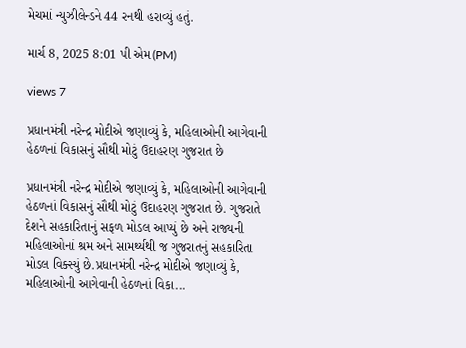મેચમાં ન્યુઝીલેન્ડને 44 રનથી હરાવ્યું હતું.

માર્ચ 8, 2025 8:01 પી એમ(PM)

views 7

પ્રધાનમંત્રી નરેન્દ્ર મોદીએ જણાવ્યું કે, મહિલાઓની આગેવાની હેઠળનાં વિકાસનું સૌથી મોટું ઉદાહરણ ગુજરાત છે

પ્રધાનમંત્રી નરેન્દ્ર મોદીએ જણાવ્યું કે, મહિલાઓની આગેવાની હેઠળનાં વિકાસનું સૌથી મોટું ઉદાહરણ ગુજરાત છે. ગુજરાતે દેશને સહકારિતાનું સફળ મોડલ આપ્યું છે અને રાજ્યની મહિલાઓનાં શ્રમ અને સામર્થ્યથી જ ગુજરાતનું સહકારિતા મોડલ વિક્સ્યું છે.પ્રધાનમંત્રી નરેન્દ્ર મોદીએ જણાવ્યું કે, મહિલાઓની આગેવાની હેઠળનાં વિકા...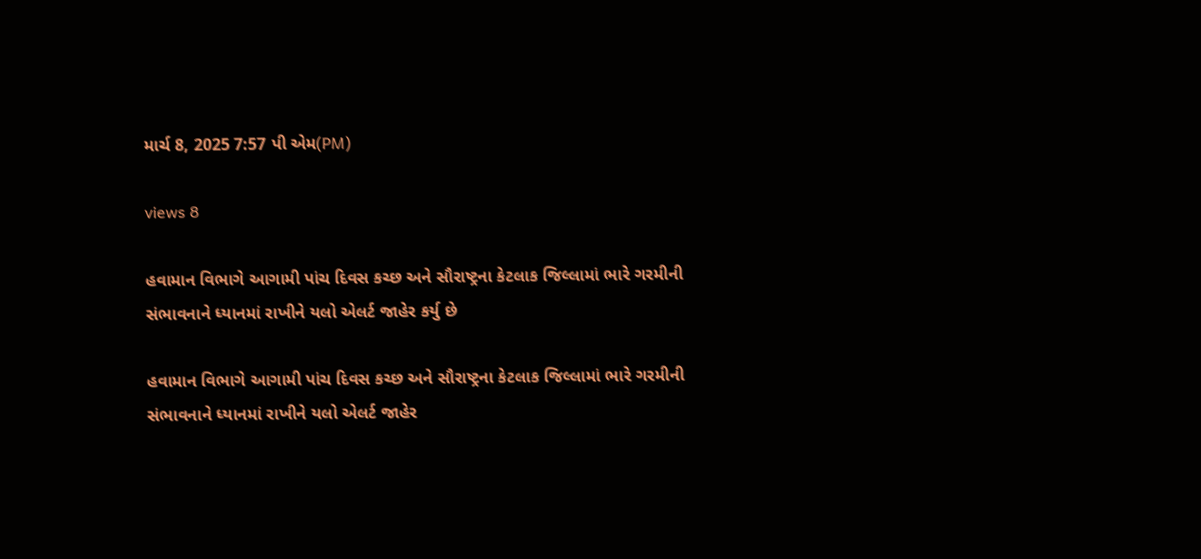માર્ચ 8, 2025 7:57 પી એમ(PM)

views 8

હવામાન વિભાગે આગામી પાંચ દિવસ કચ્છ અને સૌરાષ્ટ્રના કેટલાક જિલ્લામાં ભારે ગરમીની સંભાવનાને ધ્યાનમાં રાખીને યલો એલર્ટ જાહેર કર્યુ છે

હવામાન વિભાગે આગામી પાંચ દિવસ કચ્છ અને સૌરાષ્ટ્રના કેટલાક જિલ્લામાં ભારે ગરમીની સંભાવનાને ધ્યાનમાં રાખીને યલો એલર્ટ જાહેર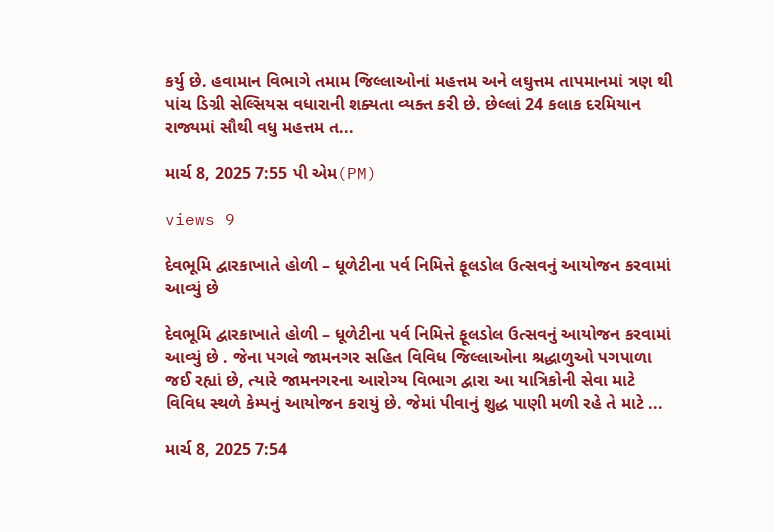કર્યુ છે. હવામાન વિભાગે તમામ જિલ્લાઓનાં મહત્તમ અને લઘુત્તમ તાપમાનમાં ત્રણ થી પાંચ ડિગ્રી સેલ્સિયસ વધારાની શક્યતા વ્યક્ત કરી છે. છેલ્લાં 24 કલાક દરમિયાન રાજ્યમાં સૌથી વધુ મહત્તમ ત...

માર્ચ 8, 2025 7:55 પી એમ(PM)

views 9

દેવભૂમિ દ્વારકાખાતે હોળી – ધૂળેટીના પર્વ નિમિત્તે ફૂલડોલ ઉત્સવનું આયોજન કરવામાં આવ્યું છે

દેવભૂમિ દ્વારકાખાતે હોળી – ધૂળેટીના પર્વ નિમિત્તે ફૂલડોલ ઉત્સવનું આયોજન કરવામાં આવ્યું છે . જેના પગલે જામનગર સહિત વિવિધ જિલ્લાઓના શ્રદ્ધાળુઓ પગપાળા જઈ રહ્યાં છે, ત્યારે જામનગરના આરોગ્ય વિભાગ દ્વારા આ યાત્રિકોની સેવા માટે વિવિધ સ્થળે કેમ્પનું આયોજન કરાયું છે. જેમાં પીવાનું શુદ્ધ પાણી મળી રહે તે માટે ...

માર્ચ 8, 2025 7:54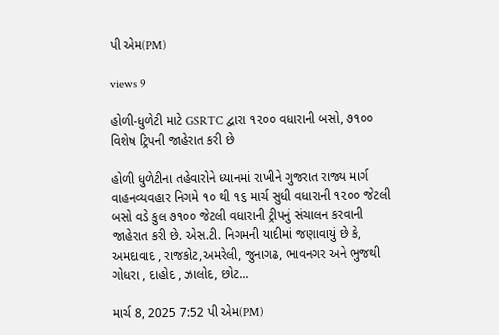પી એમ(PM)

views 9

હોળી-ધુળેટી માટે GSRTC દ્વારા ૧૨૦૦ વધારાની બસો, ૭૧૦૦ વિશેષ ટ્રિપની જાહેરાત કરી છે

હોળી ધુળેટીના તહેવારોને ધ્યાનમાં રાખીને ગુજરાત રાજ્ય માર્ગ વાહનવ્યવહાર નિગમે ૧૦ થી ૧૬ માર્ચ સુધી વધારાની ૧૨૦૦ જેટલી બસો વડે કુલ ૭૧૦૦ જેટલી વધારાની ટ્રીપનું સંચાલન કરવાની જાહેરાત કરી છે. એસ.ટી. નિગમની યાદીમાં જણાવાયું છે કે, અમદાવાદ , રાજકોટ,અમરેલી, જુનાગઢ, ભાવનગર અને ભુજથી ગોધરા , દાહોદ , ઝાલોદ, છોટ...

માર્ચ 8, 2025 7:52 પી એમ(PM)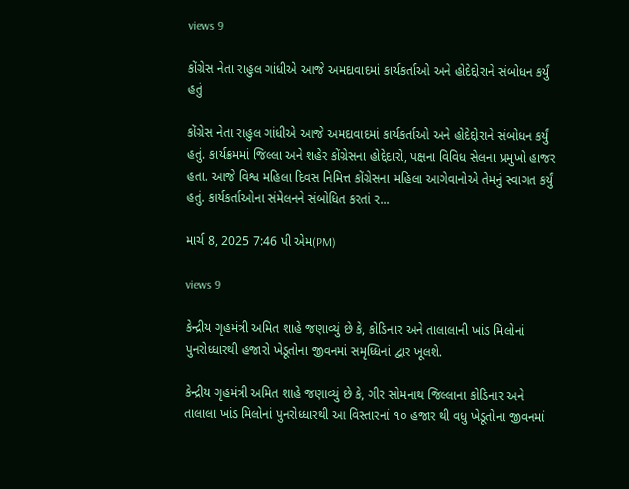views 9

કોંગ્રેસ નેતા રાહુલ ગાંધીએ આજે અમદાવાદમાં કાર્યકર્તાઓ અને હોદેદ્દોરાને સંબોધન કર્યું હતું

કોંગ્રેસ નેતા રાહુલ ગાંધીએ આજે અમદાવાદમાં કાર્યકર્તાઓ અને હોદેદ્દોરાને સંબોધન કર્યું હતું. કાર્યક્રમમાં જિલ્લા અને શહેર કોંગ્રેસના હોદ્દેદારો, પક્ષના વિવિધ સેલના પ્રમુખો હાજર હતા. આજે વિશ્વ મહિલા દિવસ નિમિત્ત કોંગ્રેસના મહિલા આગેવાનોએ તેમનું સ્વાગત કર્યું હતું. કાર્યકર્તાઓના સંમેલનને સંબોધિત કરતાં ર...

માર્ચ 8, 2025 7:46 પી એમ(PM)

views 9

કેન્દ્રીય ગૃહમંત્રી અમિત શાહે જણાવ્યું છે કે, કોડિનાર અને તાલાલાની ખાંડ મિલોનાં પુનરોધ્ધારથી હજારો ખેડૂતોના જીવનમાં સમૃધ્ધિનાં દ્વાર ખૂલશે.

કેન્દ્રીય ગૃહમંત્રી અમિત શાહે જણાવ્યું છે કે, ગીર સોમનાથ જિલ્લાના કોડિનાર અને તાલાલા ખાંડ મિલોનાં પુનરોધ્ધારથી આ વિસ્તારનાં ૧૦ હજાર થી વધુ ખેડૂતોના જીવનમાં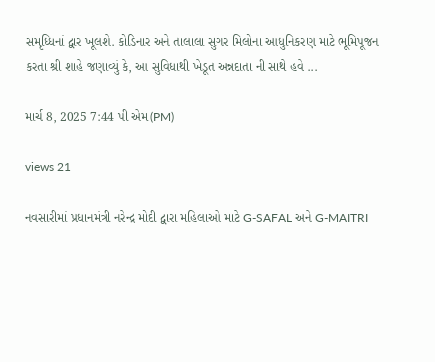સમૃધ્ધિનાં દ્વાર ખૂલશે. કોડિનાર અને તાલાલા સુગર મિલોના આધુનિકરણ માટે ભૂમિપૂજન કરતા શ્રી શાહે જણાવ્યું કે, આ સુવિધાથી ખેડૂત અન્નદાતા ની સાથે હવે ...

માર્ચ 8, 2025 7:44 પી એમ(PM)

views 21

નવસારીમાં પ્રધાનમંત્રી નરેન્દ્ર મોદી દ્વારા મહિલાઓ માટે G-SAFAL અને G-MAITRI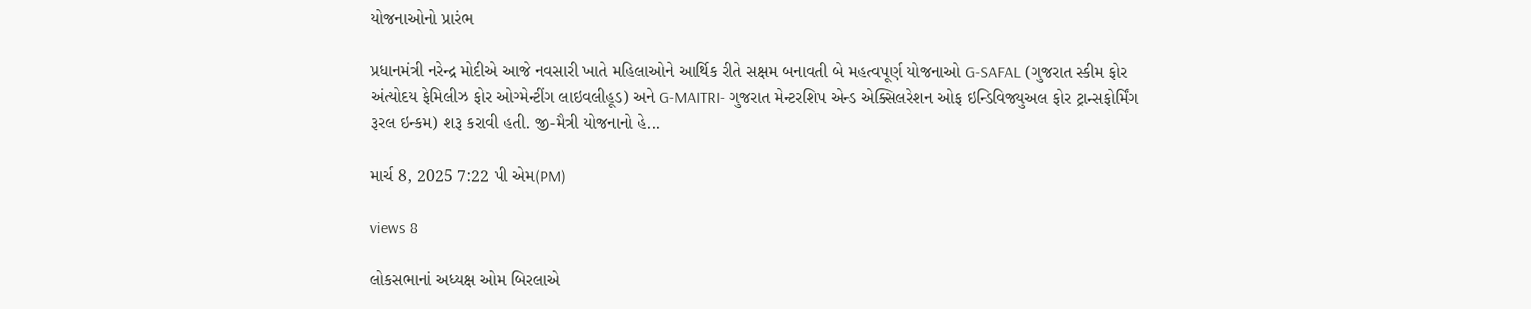યોજનાઓનો પ્રારંભ

પ્રધાનમંત્રી નરેન્દ્ર મોદીએ આજે નવસારી ખાતે મહિલાઓને આર્થિક રીતે સક્ષમ બનાવતી બે મહત્વપૂર્ણ યોજનાઓ G-SAFAL (ગુજરાત સ્કીમ ફોર અંત્યોદય ફેમિલીઝ ફોર ઓગ્મેન્ટીંગ લાઇવલીહૂડ) અને G-MAITRI- ગુજરાત મેન્ટરશિપ એન્ડ એક્સિલરેશન ઓફ ઇન્ડિવિજ્યુઅલ ફોર ટ્રાન્સફોર્મિંગ રૂરલ ઇન્કમ) શરૂ કરાવી હતી. જી-મૈત્રી યોજનાનો હે...

માર્ચ 8, 2025 7:22 પી એમ(PM)

views 8

લોકસભાનાં અધ્યક્ષ ઓમ બિરલાએ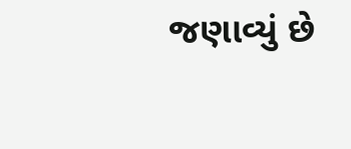જણાવ્યું છે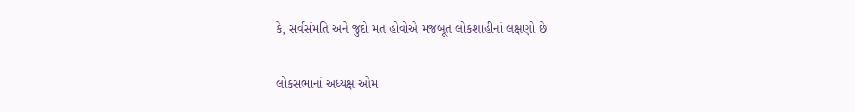કે, સર્વસંમતિ અને જુદો મત હોવોએ મજબૂત લોકશાહીનાં લક્ષણો છે

લોકસભાનાં અધ્યક્ષ ઓમ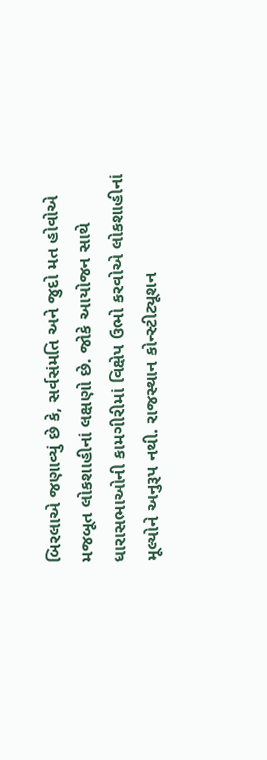બિરલાએ જણાવ્યું છે કે, સર્વસંમતિ અને જુદો મત હોવોએ મજબૂત લોકશાહીનાં લક્ષણો છે. જોકે આયોજન સાથે ધારાસભાઓની કામગીરીમાં વિક્ષેપ ઉભો કરવોએ લોકશાહીનાં મૂલ્યોને અનુરૂપ નથી. રાજસ્થાન કોન્સ્ટીટ્યૂશન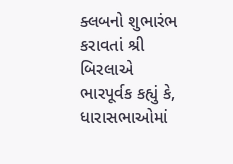ક્લબનો શુભારંભ કરાવતાં શ્રી બિરલાએ ભારપૂર્વક કહ્યું કે, ધારાસભાઓમાં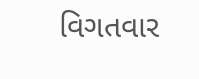વિગતવાર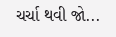ચર્ચા થવી જો...